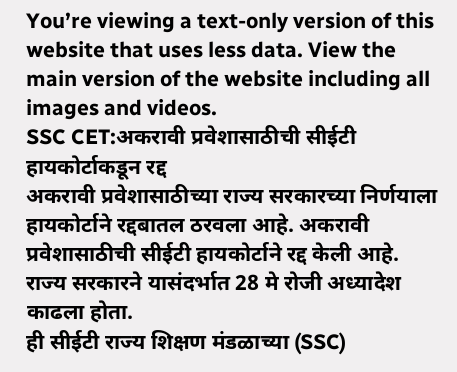You’re viewing a text-only version of this website that uses less data. View the main version of the website including all images and videos.
SSC CET:अकरावी प्रवेशासाठीची सीईटी हायकोर्टाकडून रद्द
अकरावी प्रवेशासाठीच्या राज्य सरकारच्या निर्णयाला हायकोर्टाने रद्दबातल ठरवला आहे. अकरावी प्रवेशासाठीची सीईटी हायकोर्टाने रद्द केली आहे. राज्य सरकारने यासंदर्भात 28 मे रोजी अध्यादेश काढला होता.
ही सीईटी राज्य शिक्षण मंडळाच्या (SSC)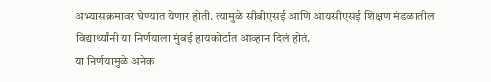अभ्यासक्रमावर घेण्यात येणार होती. त्यामुळे सीबीएसई आणि आयसीएसई शिक्षण मंडळातील विद्यार्थ्यांनी या निर्णयाला मुंबई हायकोर्टात आव्हान दिलं होतं.
या निर्णयामुळे अनेक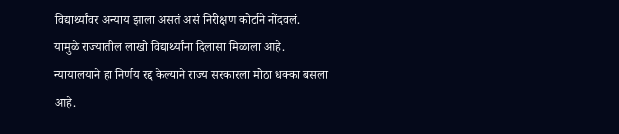विद्यार्थ्यांवर अन्याय झाला असतं असं निरीक्षण कोर्टाने नोंदवलं.
यामुळे राज्यातील लाखो विद्यार्थ्यांना दिलासा मिळाला आहे.
न्यायालयाने हा निर्णय रद्द केल्याने राज्य सरकारला मोठा धक्का बसला आहे.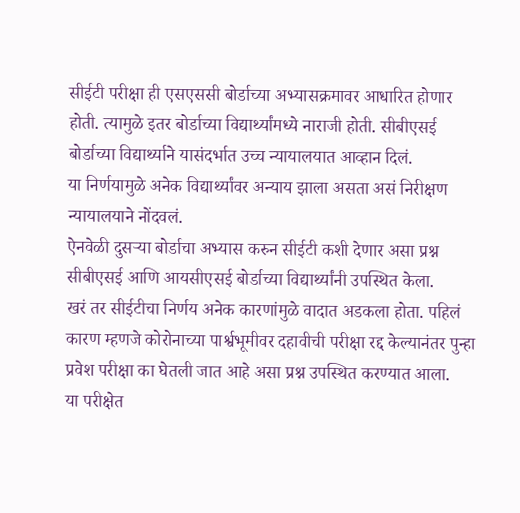सीईटी परीक्षा ही एसएससी बोर्डाच्या अभ्यासक्रमावर आधारित होणार होती. त्यामुळे इतर बोर्डाच्या विद्यार्थ्यांमध्ये नाराजी होती. सीबीएसई बोर्डाच्या विद्यार्थ्याने यासंदर्भात उच्च न्यायालयात आव्हान दिलं.
या निर्णयामुळे अनेक विद्यार्थ्यांवर अन्याय झाला असता असं निरीक्षण न्यायालयाने नोंदवलं.
ऐनवेळी दुसऱ्या बोर्डाचा अभ्यास करुन सीईटी कशी देणार असा प्रश्न सीबीएसई आणि आयसीएसई बोर्डाच्या विद्यार्थ्यांनी उपस्थित केला.
खरं तर सीईटीचा निर्णय अनेक कारणांमुळे वादात अडकला होता. पहिलं कारण म्हणजे कोरोनाच्या पार्श्वभूमीवर दहावीची परीक्षा रद्द केल्यानंतर पुन्हा प्रवेश परीक्षा का घेतली जात आहे असा प्रश्न उपस्थित करण्यात आला.
या परीक्षेत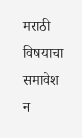मराठी विषयाचा समावेश न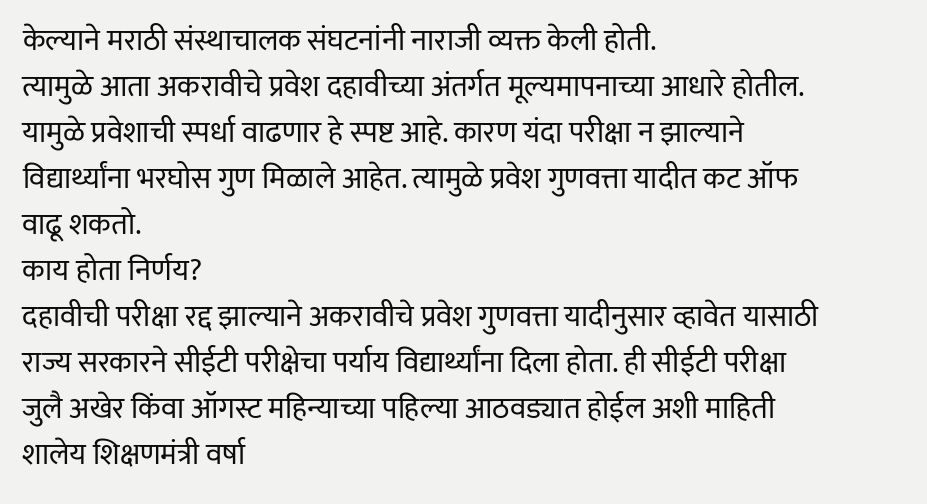केल्याने मराठी संस्थाचालक संघटनांनी नाराजी व्यक्त केली होती.
त्यामुळे आता अकरावीचे प्रवेश दहावीच्या अंतर्गत मूल्यमापनाच्या आधारे होतील. यामुळे प्रवेशाची स्पर्धा वाढणार हे स्पष्ट आहे. कारण यंदा परीक्षा न झाल्याने विद्यार्थ्यांना भरघोस गुण मिळाले आहेत. त्यामुळे प्रवेश गुणवत्ता यादीत कट ऑफ वाढू शकतो.
काय होता निर्णय?
दहावीची परीक्षा रद्द झाल्याने अकरावीचे प्रवेश गुणवत्ता यादीनुसार व्हावेत यासाठी राज्य सरकारने सीईटी परीक्षेचा पर्याय विद्यार्थ्यांना दिला होता. ही सीईटी परीक्षा जुलै अखेर किंवा ऑगस्ट महिन्याच्या पहिल्या आठवड्यात होईल अशी माहिती शालेय शिक्षणमंत्री वर्षा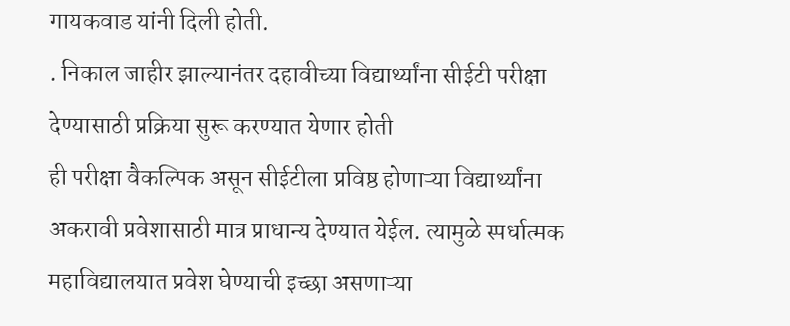गायकवाड यांनी दिली होती.
. निकाल जाहीर झाल्यानंतर दहावीच्या विद्यार्थ्यांना सीईटी परीक्षा देण्यासाठी प्रक्रिया सुरू करण्यात येणार होती
ही परीक्षा वैकल्पिक असून सीईटीला प्रविष्ठ होणाऱ्या विद्यार्थ्यांना अकरावी प्रवेशासाठी मात्र प्राधान्य देण्यात येईल. त्यामुळे स्पर्धात्मक महाविद्यालयात प्रवेश घेण्याची इच्छा असणाऱ्या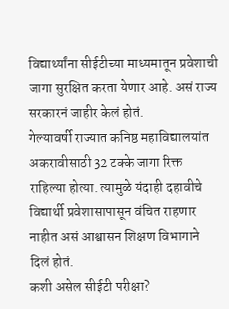विद्यार्थ्यांना सीईटीच्या माध्यमातून प्रवेशाची जागा सुरक्षित करता येणार आहे. असं राज्य सरकारनं जाहीर केलं होतं.
गेल्यावर्षी राज्यात कनिष्ठ महाविद्यालयांत अकरावीसाठी 32 टक्के जागा रिक्त राहिल्या होत्या. त्यामुळे यंदाही दहावीचे विद्यार्थी प्रवेशासापासून वंचित राहणार नाहीत असं आश्वासन शिक्षण विभागाने दिलं होतं.
कशी असेल सीईटी परीक्षा?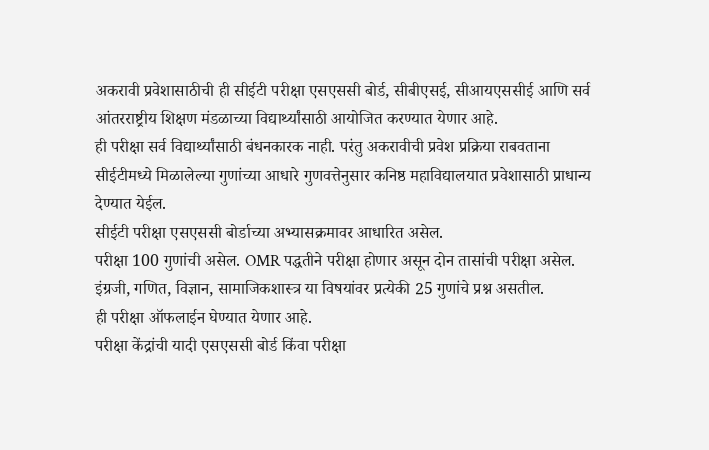अकरावी प्रवेशासाठीची ही सीईटी परीक्षा एसएससी बोर्ड, सीबीएसई, सीआयएससीई आणि सर्व आंतरराष्ट्रीय शिक्षण मंडळाच्या विद्यार्थ्यांसाठी आयोजित करण्यात येणार आहे.
ही परीक्षा सर्व विद्यार्थ्यांसाठी बंधनकारक नाही. परंतु अकरावीची प्रवेश प्रक्रिया राबवताना सीईटीमध्ये मिळालेल्या गुणांच्या आधारे गुणवत्तेनुसार कनिष्ठ महाविद्यालयात प्रवेशासाठी प्राधान्य देण्यात येईल.
सीईटी परीक्षा एसएससी बोर्डाच्या अभ्यासक्रमावर आधारित असेल.
परीक्षा 100 गुणांची असेल. OMR पद्धतीने परीक्षा होणार असून दोन तासांची परीक्षा असेल.
इंग्रजी, गणित, विज्ञान, सामाजिकशास्त्र या विषयांवर प्रत्येकी 25 गुणांचे प्रश्न असतील.
ही परीक्षा ऑफलाईन घेण्यात येणार आहे.
परीक्षा केंद्रांची यादी एसएससी बोर्ड किंवा परीक्षा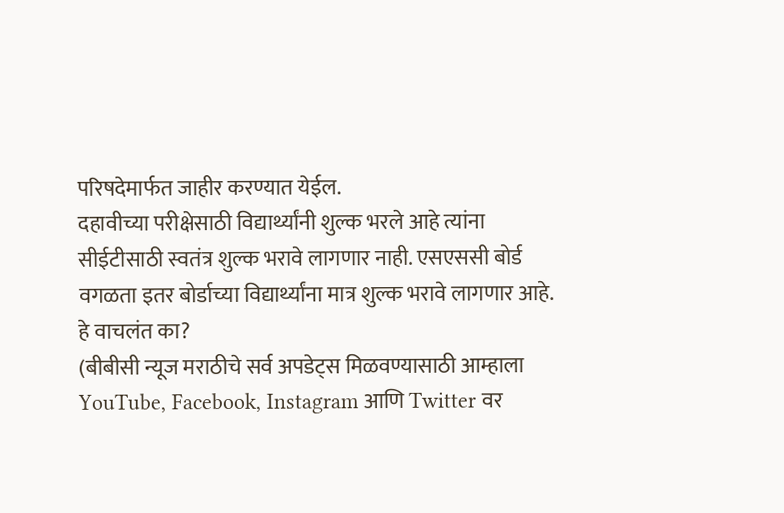परिषदेमार्फत जाहीर करण्यात येईल.
दहावीच्या परीक्षेसाठी विद्यार्थ्यांनी शुल्क भरले आहे त्यांना सीईटीसाठी स्वतंत्र शुल्क भरावे लागणार नाही. एसएससी बोर्ड वगळता इतर बोर्डाच्या विद्यार्थ्यांना मात्र शुल्क भरावे लागणार आहे.
हे वाचलंत का?
(बीबीसी न्यूज मराठीचे सर्व अपडेट्स मिळवण्यासाठी आम्हाला YouTube, Facebook, Instagram आणि Twitter वर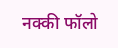नक्की फॉलो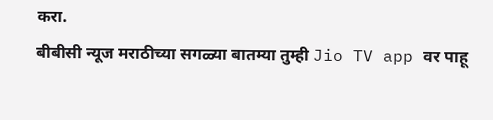करा.
बीबीसी न्यूज मराठीच्या सगळ्या बातम्या तुम्ही Jio TV app वर पाहू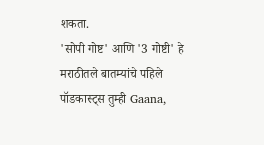शकता.
'सोपी गोष्ट' आणि '3 गोष्टी' हे मराठीतले बातम्यांचे पहिले पॉडकास्ट्स तुम्ही Gaana,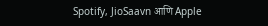Spotify, JioSaavn आणि Apple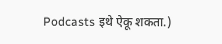Podcasts इथे ऐकू शकता.)